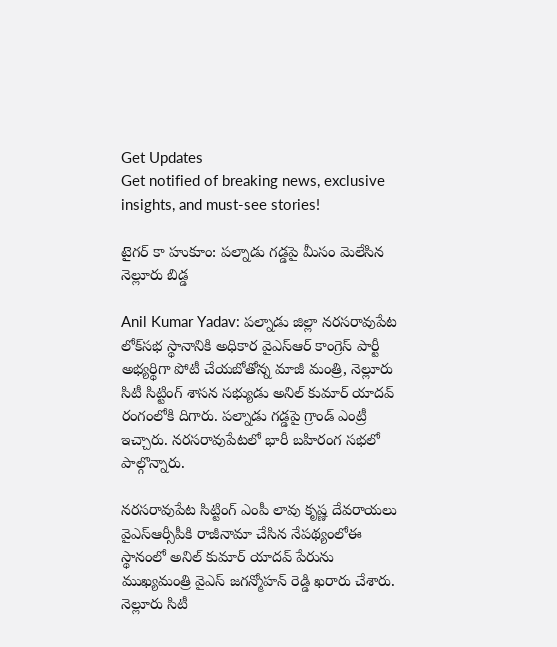Get Updates
Get notified of breaking news, exclusive insights, and must-see stories!

టైగర్ కా హుకూం: పల్నాడు గడ్డపై మీసం మెలేసిన నెల్లూరు బిడ్డ

Anil Kumar Yadav: పల్నాడు జిల్లా నరసరావుపేట లోక్‌సభ స్థానానికి అధికార వైఎస్ఆర్ కాంగ్రెస్ పార్టీ అభ్యర్థిగా పోటీ చేయబోతోన్న మాజీ మంత్రి, నెల్లూరు సిటీ సిట్టింగ్ శాసన సభ్యుడు అనిల్ కుమార్ యాదవ్ రంగంలోకి దిగారు. పల్నాడు గడ్డపై గ్రాండ్ ఎంట్రీ ఇచ్చారు. నరసరావుపేటలో భారీ బహిరంగ సభలో పాల్గొన్నారు.

నరసరావుపేట సిట్టింగ్ ఎంపీ లావు కృష్ణ దేవరాయలు వైఎస్ఆర్సీపీకి రాజీనామా చేసిన నేపథ్యంలోఈ స్థానంలో అనిల్ కుమార్ యాదవ్‌ పేరును ముఖ్యమంత్రి వైఎస్ జగన్మోహన్ రెడ్డి ఖరారు చేశారు. నెల్లూరు సిటీ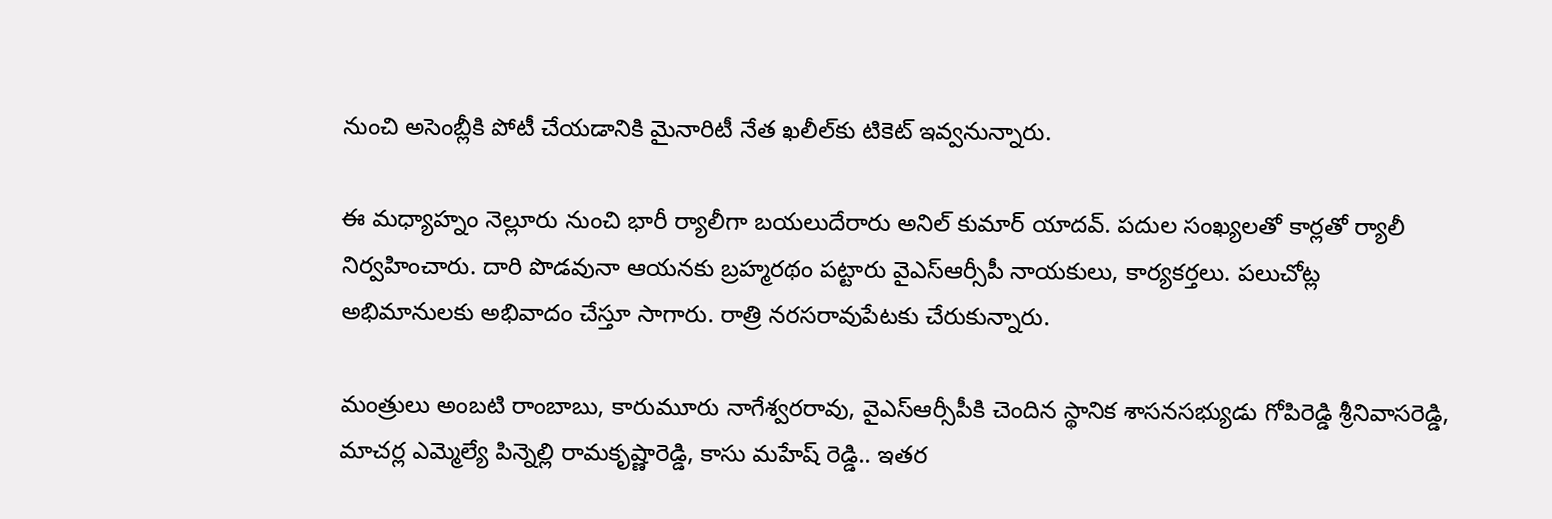నుంచి అసెంబ్లీకి పోటీ చేయడానికి మైనారిటీ నేత ఖలీల్‌కు టికెట్ ఇవ్వనున్నారు.

ఈ మధ్యాహ్నం నెల్లూరు నుంచి భారీ ర్యాలీగా బయలుదేరారు అనిల్ కుమార్ యాదవ్. పదుల సంఖ్యలతో కార్లతో ర్యాలీ నిర్వహించారు. దారి పొడవునా ఆయనకు బ్రహ్మరథం పట్టారు వైఎస్ఆర్సీపీ నాయకులు, కార్యకర్తలు. పలుచోట్ల అభిమానులకు అభివాదం చేస్తూ సాగారు. రాత్రి నరసరావుపేటకు చేరుకున్నారు.

మంత్రులు అంబటి రాంబాబు, కారుమూరు నాగేశ్వరరావు, వైఎస్ఆర్సీపీకి చెందిన స్థానిక శాసనసభ్యుడు గోపిరెడ్డి శ్రీనివాసరెడ్డి, మాచర్ల ఎమ్మెల్యే పిన్నెల్లి రామకృష్ణారెడ్డి, కాసు మహేష్ రెడ్డి.. ఇతర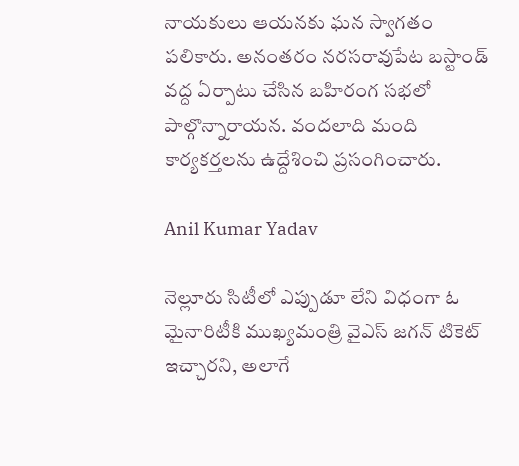నాయకులు ఆయనకు ఘన స్వాగతం పలికారు. అనంతరం నరసరావుపేట బస్టాండ్ వద్ద ఏర్పాటు చేసిన బహిరంగ సభలో పాల్గొన్నారాయన. వందలాది మంది కార్యకర్తలను ఉద్దేశించి ప్రసంగించారు.

Anil Kumar Yadav

నెల్లూరు సిటీలో ఎప్పుడూ లేని విధంగా ఓ మైనారిటీకి ముఖ్యమంత్రి వైఎస్ జగన్ టికెట్ ఇచ్చారని, అలాగే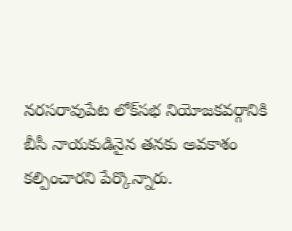నరసరావుపేట లోక్‌సభ నియోజకవర్గానికి బీసీ నాయకుడినైన తనకు అవకాశం కల్పించారని పేర్కొన్నారు.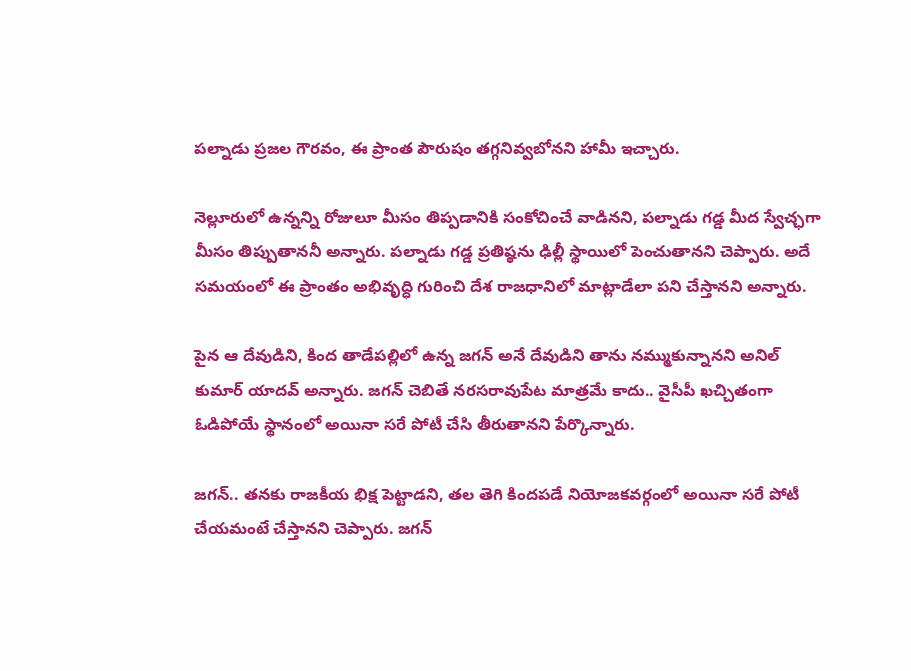పల్నాడు ప్రజల గౌరవం, ఈ ప్రాంత పౌరుషం తగ్గనివ్వబోనని హామీ ఇచ్చారు.

నెల్లూరులో ఉన్నన్ని రోజులూ మీసం తిప్పడానికి సంకోచించే వాడినని, పల్నాడు గడ్డ మీద స్వేచ్ఛగా మీసం తిప్పుతాననీ అన్నారు. పల్నాడు గడ్డ ప్రతిష్ఠను ఢిల్లీ స్థాయిలో పెంచుతానని చెప్పారు. అదే సమయంలో ఈ ప్రాంతం అభివృద్ధి గురించి దేశ రాజధానిలో మాట్లాడేలా పని చేస్తానని అన్నారు.

పైన ఆ దేవుడిని, కింద తాడేపల్లిలో ఉన్న జగన్‌ అనే దేవుడిని తాను నమ్ముకున్నానని అనిల్ కుమార్ యాదవ్ అన్నారు. జగన్ చెబితే నరసరావుపేట మాత్రమే కాదు.. వైసీపీ ఖచ్చితంగా ఓడిపోయే స్థానంలో అయినా సరే పోటీ చేసి తీరుతానని పేర్కొన్నారు.

జగన్.. తనకు రాజకీయ భిక్ష పెట్టాడని, తల తెగి కిందపడే నియోజకవర్గంలో అయినా సరే పోటీ చేయమంటే చేస్తానని చెప్పారు. జగన్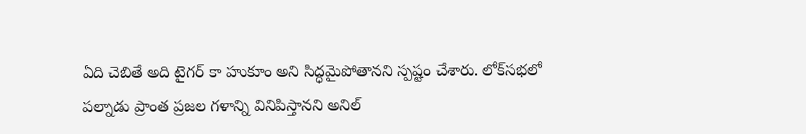ఏది చెబితే అది టైగర్ కా హుకూం అని సిద్ధమైపోతానని స్పష్టం చేశారు. లోక్‌సభలో పల్నాడు ప్రాంత ప్రజల గళాన్ని వినిపిస్తానని అనిల్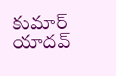కుమార్ యాదవ్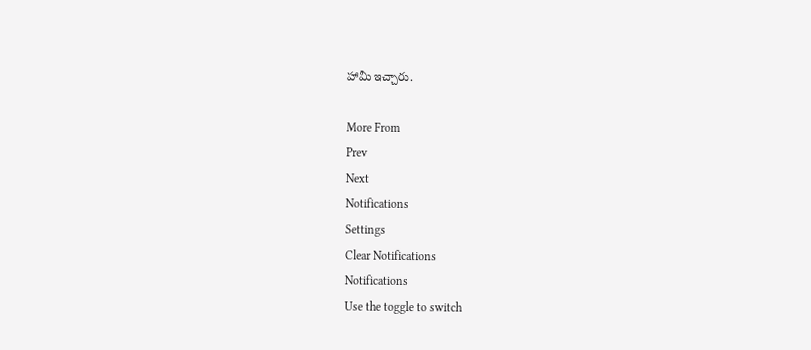హామీ ఇచ్చారు.

More From
Prev
Next
Notifications
Settings
Clear Notifications
Notifications
Use the toggle to switch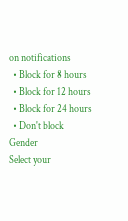on notifications
  • Block for 8 hours
  • Block for 12 hours
  • Block for 24 hours
  • Don't block
Gender
Select your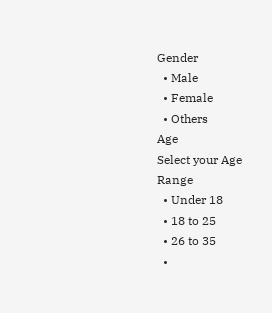Gender
  • Male
  • Female
  • Others
Age
Select your Age Range
  • Under 18
  • 18 to 25
  • 26 to 35
  •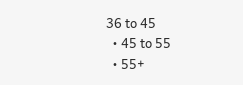36 to 45
  • 45 to 55
  • 55+